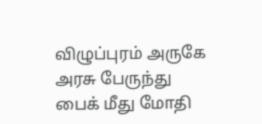விழுப்புரம் அருகே அரசு பேருந்து பைக் மீது மோதி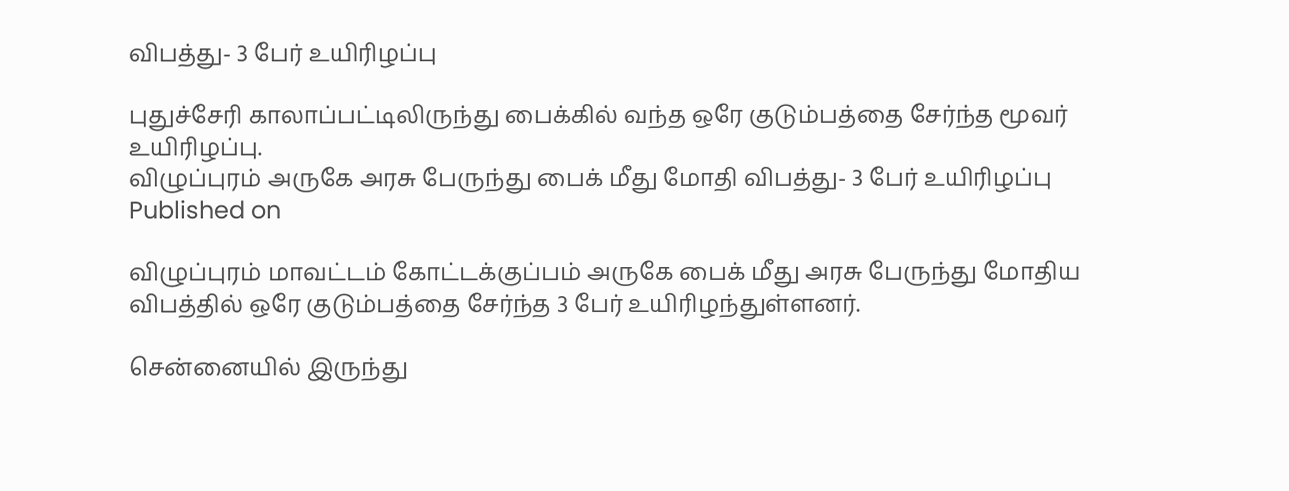விபத்து- 3 பேர் உயிரிழப்பு

புதுச்சேரி காலாப்பட்டிலிருந்து பைக்கில் வந்த ஒரே குடும்பத்தை சேர்ந்த மூவர் உயிரிழப்பு.
விழுப்புரம் அருகே அரசு பேருந்து பைக் மீது மோதி விபத்து- 3 பேர் உயிரிழப்பு
Published on

விழுப்புரம் மாவட்டம் கோட்டக்குப்பம் அருகே பைக் மீது அரசு பேருந்து மோதிய விபத்தில் ஒரே குடும்பத்தை சேர்ந்த 3 பேர் உயிரிழந்துள்ளனர்.

சென்னையில் இருந்து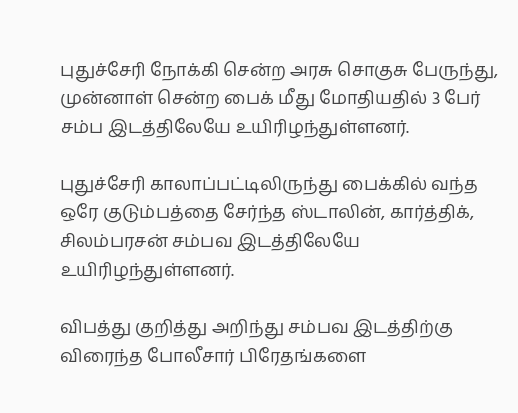புதுச்சேரி நோக்கி சென்ற அரசு சொகுசு பேருந்து, முன்னாள் சென்ற பைக் மீது மோதியதில் 3 பேர் சம்ப இடத்திலேயே உயிரிழந்துள்ளனர்.

புதுச்சேரி காலாப்பட்டிலிருந்து பைக்கில் வந்த ஒரே குடும்பத்தை சேர்ந்த ஸ்டாலின், கார்த்திக், சிலம்பரசன் சம்பவ இடத்திலேயே உயிரிழந்துள்ளனர்.

விபத்து குறித்து அறிந்து சம்பவ இடத்திற்கு விரைந்த போலீசார் பிரேதங்களை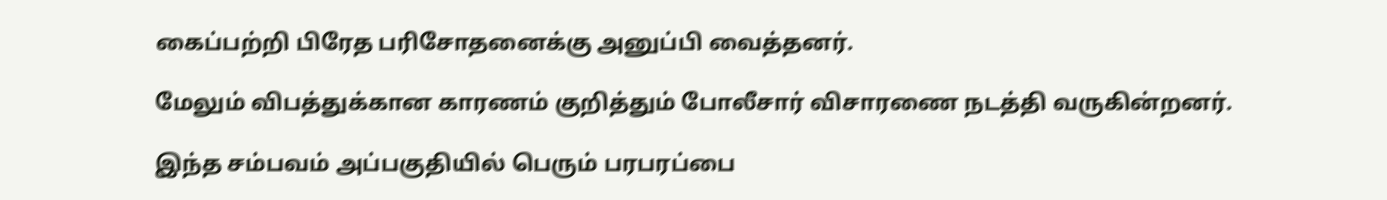கைப்பற்றி பிரேத பரிசோதனைக்கு அனுப்பி வைத்தனர்.

மேலும் விபத்துக்கான காரணம் குறித்தும் போலீசார் விசாரணை நடத்தி வருகின்றனர்.

இந்த சம்பவம் அப்பகுதியில் பெரும் பரபரப்பை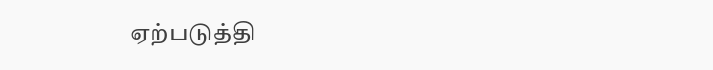ஏற்படுத்தி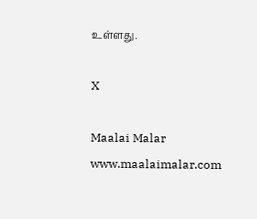உள்ளது.

X

Maalai Malar
www.maalaimalar.com